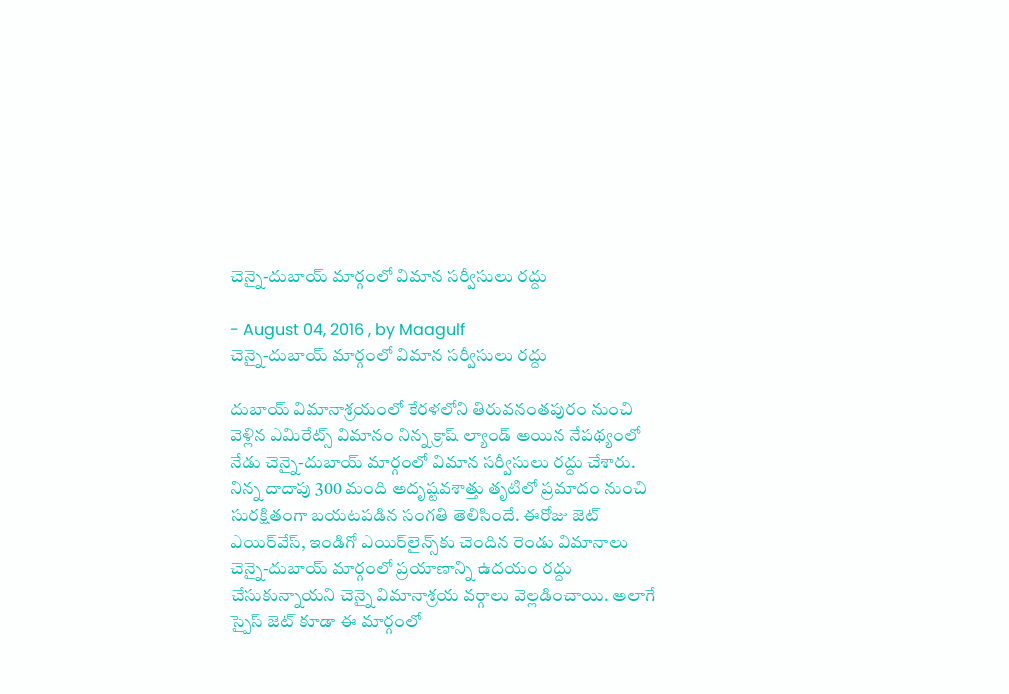చెన్నై-దుబాయ్‌ మార్గంలో విమాన సర్వీసులు రద్దు

- August 04, 2016 , by Maagulf
చెన్నై-దుబాయ్‌ మార్గంలో విమాన సర్వీసులు రద్దు

దుబాయ్‌ విమానాశ్రయంలో కేరళలోని తిరువనంతపురం నుంచి వెళ్లిన ఎమిరేట్స్‌ విమానం నిన్న క్రాష్‌ ల్యాండ్‌ అయిన నేపథ్యంలో నేడు చెన్నై-దుబాయ్‌ మార్గంలో విమాన సర్వీసులు రద్దు చేశారు. నిన్న దాదాపు 300 మంది అదృష్టవశాత్తు తృటిలో ప్రమాదం నుంచి సురక్షితంగా బయటపడిన సంగతి తెలిసిందే. ఈరోజు జెట్‌ ఎయిర్‌వేస్‌, ఇండిగో ఎయిర్‌లైన్స్‌కు చెందిన రెండు విమానాలు చెన్నై-దుబాయ్‌ మార్గంలో ప్రయాణాన్ని ఉదయం రద్దు చేసుకున్నాయని చెన్నై విమానాశ్రయ వర్గాలు వెల్లడించాయి. అలాగే స్పైస్‌ జెట్‌ కూడా ఈ మార్గంలో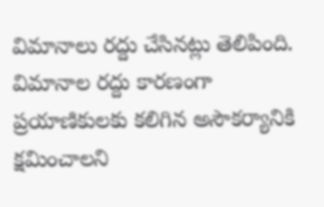విమానాలు రద్దు చేసినట్లు తెలిపింది. విమానాల రద్దు కారణంగా ప్రయాణికులకు కలిగిన అసౌకర్యానికి క్షమించాలని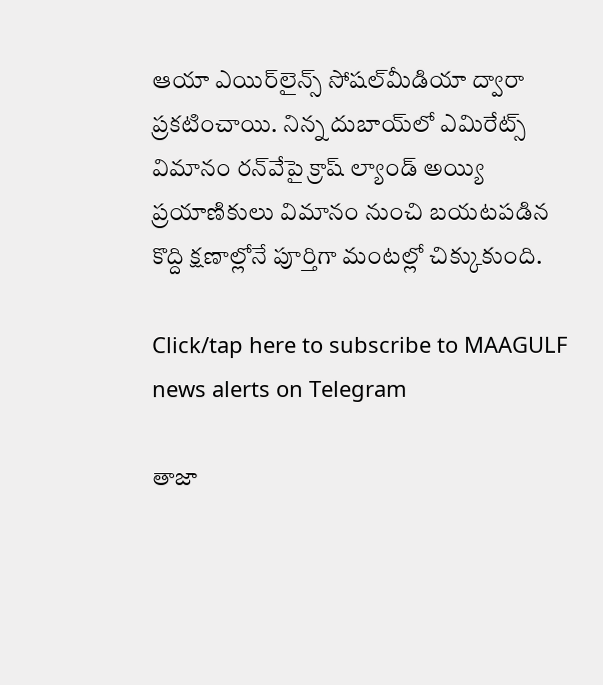ఆయా ఎయిర్‌లైన్స్‌ సోషల్‌మీడియా ద్వారా ప్రకటించాయి. నిన్న దుబాయ్‌లో ఎమిరేట్స్‌ విమానం రన్‌వేపై క్రాష్‌ ల్యాండ్‌ అయ్యి ప్రయాణికులు విమానం నుంచి బయటపడిన కొద్ది క్షణాల్లోనే పూర్తిగా మంటల్లో చిక్కుకుంది.

Click/tap here to subscribe to MAAGULF news alerts on Telegram

తాజా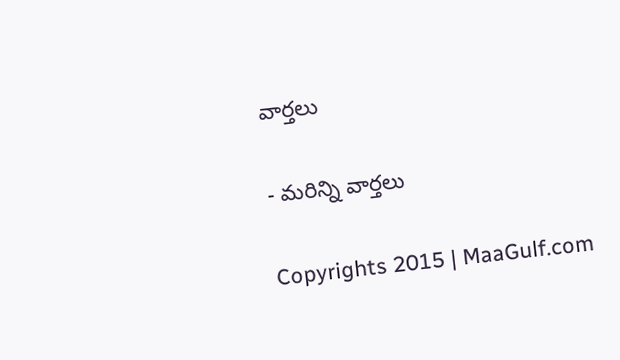వార్తలు

- మరిన్ని వార్తలు

Copyrights 2015 | MaaGulf.com